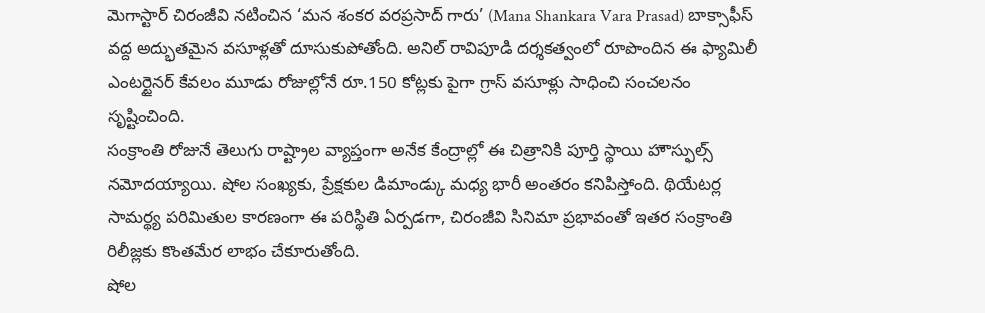మెగాస్టార్ చిరంజీవి నటించిన ‘మన శంకర వరప్రసాద్ గారు’ (Mana Shankara Vara Prasad) బాక్సాఫీస్ వద్ద అద్భుతమైన వసూళ్లతో దూసుకుపోతోంది. అనిల్ రావిపూడి దర్శకత్వంలో రూపొందిన ఈ ఫ్యామిలీ ఎంటర్టైనర్ కేవలం మూడు రోజుల్లోనే రూ.150 కోట్లకు పైగా గ్రాస్ వసూళ్లు సాధించి సంచలనం సృష్టించింది.
సంక్రాంతి రోజునే తెలుగు రాష్ట్రాల వ్యాప్తంగా అనేక కేంద్రాల్లో ఈ చిత్రానికి పూర్తి స్థాయి హౌస్ఫుల్స్ నమోదయ్యాయి. షోల సంఖ్యకు, ప్రేక్షకుల డిమాండ్కు మధ్య భారీ అంతరం కనిపిస్తోంది. థియేటర్ల సామర్థ్య పరిమితుల కారణంగా ఈ పరిస్థితి ఏర్పడగా, చిరంజీవి సినిమా ప్రభావంతో ఇతర సంక్రాంతి రిలీజ్లకు కొంతమేర లాభం చేకూరుతోంది.
షోల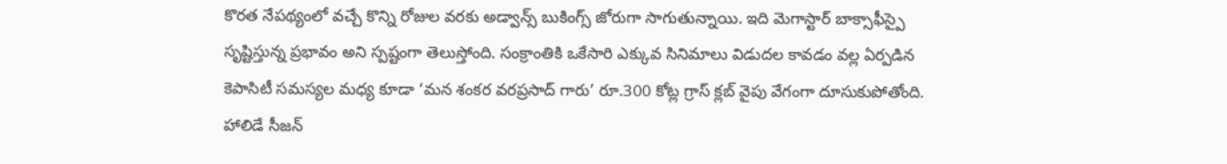కొరత నేపథ్యంలో వచ్చే కొన్ని రోజుల వరకు అడ్వాన్స్ బుకింగ్స్ జోరుగా సాగుతున్నాయి. ఇది మెగాస్టార్ బాక్సాఫీస్పై సృష్టిస్తున్న ప్రభావం అని స్పష్టంగా తెలుస్తోంది. సంక్రాంతికి ఒకేసారి ఎక్కువ సినిమాలు విడుదల కావడం వల్ల ఏర్పడిన కెపాసిటీ సమస్యల మధ్య కూడా ‘మన శంకర వరప్రసాద్ గారు’ రూ.300 కోట్ల గ్రాస్ క్లబ్ వైపు వేగంగా దూసుకుపోతోంది. హాలిడే సీజన్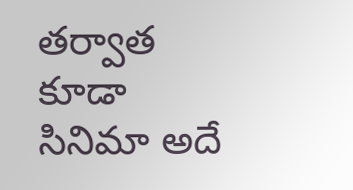తర్వాత కూడా సినిమా అదే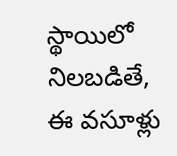స్థాయిలో నిలబడితే, ఈ వసూళ్లు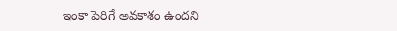ఇంకా పెరిగే అవకాశం ఉందని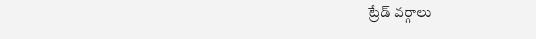ట్రేడ్ వర్గాలు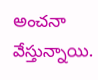అంచనా వేస్తున్నాయి.